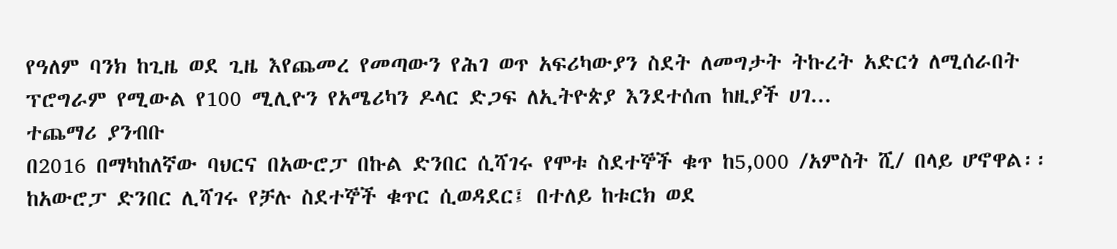የዓለም ባንክ ከጊዜ ወደ ጊዜ እየጨመረ የመጣውን የሕገ ወጥ አፍሪካውያን ስደት ለመግታት ትኩረት አድርጎ ለሚሰራበት ፕሮግራም የሚውል የ100 ሚሊዮን የአሜሪካን ዶላር ድጋፍ ለኢትዮጵያ እንደተሰጠ ከዚያች ሀገ...
ተጨማሪ ያንብቡ
በ2016 በማካከለኛው ባህርና በአውሮፓ በኩል ድንበር ሲሻገሩ የሞቱ ስደተኞች ቁጥ ከ5,000 /አምስት ሺ/ በላይ ሆኖዋል፡፡ ከአውሮፓ ድንበር ሊሻገሩ የቻሉ ስደተኞች ቁጥር ሲወዳደር፤ በተለይ ከቱርክ ወደ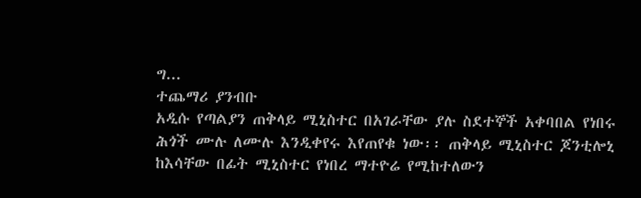ግ...
ተጨማሪ ያንብቡ
አዲሱ የጣልያን ጠቅላይ ሚኒስተር በአገራቸው ያሉ ስደተኞች አቀባበል የነበሩ ሕጎች ሙሉ ለሙሉ እንዲቀየሩ እየጠየቁ ነው፡፡ ጠቅላይ ሚኒስተር ጆንቲሎኒ ከእሳቸው በፊት ሚኒስተር የነበረ ማተዮሬ የሚከተለውን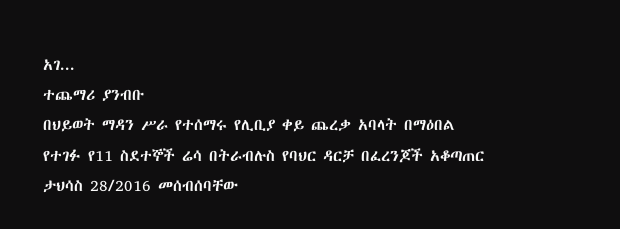አገ...
ተጨማሪ ያንብቡ
በህይወት ማዳን ሥራ የተሰማሩ የሊቢያ ቀይ ጨረቃ አባላት በማዕበል የተገፉ የ11 ስደተኞች ሬሳ በትራብሉስ የባህር ዳርቻ በፈረንጆች አቆጣጠር ታህሳስ 28/2016 መሰብሰባቸው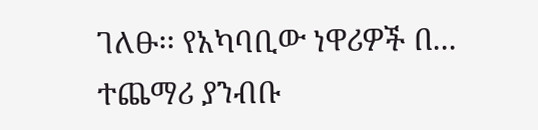ገለፁ፡፡ የአካባቢው ነዋሪዎች በ...
ተጨማሪ ያንብቡ